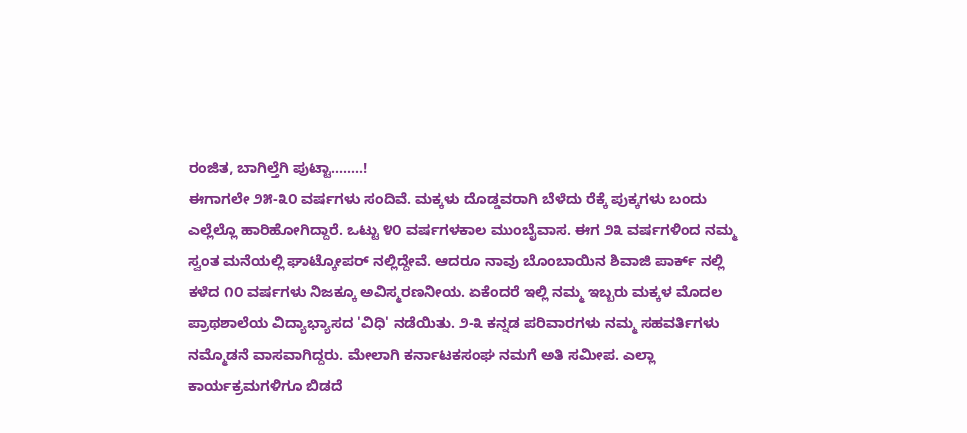ರಂಜಿತ, ಬಾಗಿಲ್ತೆಗಿ ಪುಟ್ಟಾ........!
ಈಗಾಗಲೇ ೨೫-೩೦ ವರ್ಷಗಳು ಸಂದಿವೆ. ಮಕ್ಕಳು ದೊಡ್ಡವರಾಗಿ ಬೆಳೆದು ರೆಕ್ಕೆ ಪುಕ್ಕಗಳು ಬಂದು ಎಲ್ಲೆಲ್ಲೊ ಹಾರಿಹೋಗಿದ್ದಾರೆ. ಒಟ್ಟು ೪೦ ವರ್ಷಗಳಕಾಲ ಮುಂಬೈವಾಸ. ಈಗ ೨೩ ವರ್ಷಗಳಿಂದ ನಮ್ಮ ಸ್ವಂತ ಮನೆಯಲ್ಲಿ ಘಾಟ್ಕೋಪರ್ ನಲ್ಲಿದ್ದೇವೆ. ಆದರೂ ನಾವು ಬೊಂಬಾಯಿನ ಶಿವಾಜಿ ಪಾರ್ಕ್ ನಲ್ಲಿ ಕಳೆದ ೧೦ ವರ್ಷಗಳು ನಿಜಕ್ಕೂ ಅವಿಸ್ಮರಣನೀಯ. ಏಕೆಂದರೆ ಇಲ್ಲಿ ನಮ್ಮ ಇಬ್ಬರು ಮಕ್ಕಳ ಮೊದಲ ಪ್ರಾಥಶಾಲೆಯ ವಿದ್ಯಾಭ್ಯಾಸದ 'ವಿಧಿ' ನಡೆಯಿತು. ೨-೩ ಕನ್ನಡ ಪರಿವಾರಗಳು ನಮ್ಮ ಸಹವರ್ತಿಗಳು ನಮ್ಮೊಡನೆ ವಾಸವಾಗಿದ್ದರು. ಮೇಲಾಗಿ ಕರ್ನಾಟಕಸಂಘ ನಮಗೆ ಅತಿ ಸಮೀಪ. ಎಲ್ಲಾ ಕಾರ್ಯಕ್ರಮಗಳಿಗೂ ಬಿಡದೆ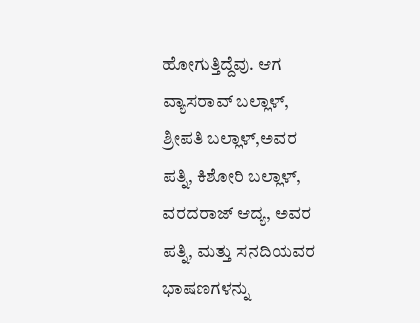ಹೋಗುತ್ತಿದ್ದೆವು. ಆಗ ವ್ಯಾಸರಾವ್ ಬಲ್ಲಾಳ್, ಶ್ರೀಪತಿ ಬಲ್ಲಾಳ್,ಅವರ ಪತ್ನಿ, ಕಿಶೋರಿ ಬಲ್ಲಾಳ್, ವರದರಾಜ್ ಆದ್ಯ, ಅವರ ಪತ್ನಿ, ಮತ್ತು ಸನದಿಯವರ ಭಾಷಣಗಳನ್ನು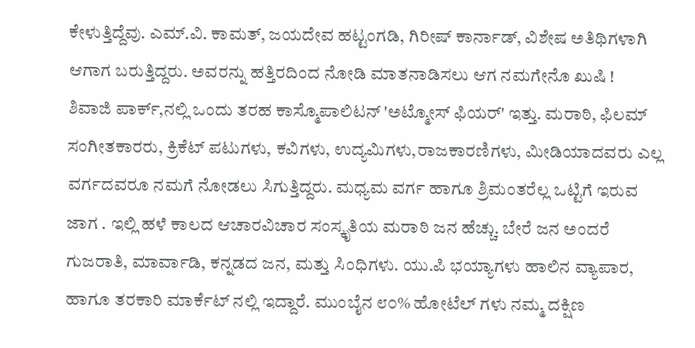ಕೇಳುತ್ತಿದ್ದೆವು. ಎಮ್.ವಿ. ಕಾಮತ್, ಜಯದೇವ ಹಟ್ಟಂಗಡಿ, ಗಿರೀಷ್ ಕಾರ್ನಾಡ್, ವಿಶೇಷ ಅತಿಥಿಗಳಾಗಿ ಆಗಾಗ ಬರುತ್ತಿದ್ದರು. ಅವರನ್ನು ಹತ್ತಿರದಿಂದ ನೋಡಿ ಮಾತನಾಡಿಸಲು ಆಗ ನಮಗೇನೊ ಖುಷಿ !
ಶಿವಾಜಿ ಪಾರ್ಕ್,ನಲ್ಲಿ ಒಂದು ತರಹ ಕಾಸ್ಮೊಪಾಲಿಟನ್ 'ಅಟ್ಮೋಸ್ ಫಿಯರ್' ಇತ್ತು. ಮರಾಠಿ, ಫಿಲಮ್ ಸಂಗೀತಕಾರರು, ಕ್ರಿಕೆಟ್ ಪಟುಗಳು, ಕವಿಗಳು, ಉದ್ಯಮಿಗಳು,ರಾಜಕಾರಣಿಗಳು, ಮೀಡಿಯಾದವರು ಎಲ್ಲ ವರ್ಗದವರೂ ನಮಗೆ ನೋಡಲು ಸಿಗುತ್ತಿದ್ದರು. ಮಧ್ಯಮ ವರ್ಗ ಹಾಗೂ ಶ್ರಿಮಂತರೆಲ್ಲ ಒಟ್ಟಿಗೆ ಇರುವ ಜಾಗ . ಇಲ್ಲಿ ಹಳೆ ಕಾಲದ ಆಚಾರವಿಚಾರ ಸಂಸ್ಕೃತಿಯ ಮರಾಠಿ ಜನ ಹೆಚ್ಚು. ಬೇರೆ ಜನ ಅಂದರೆ ಗುಜರಾತಿ, ಮಾರ್ವಾಡಿ, ಕನ್ನಡದ ಜನ, ಮತ್ತು ಸಿಂಧಿಗಳು. ಯು.ಪಿ ಭಯ್ಯಾಗಳು ಹಾಲಿನ ವ್ಯಾಪಾರ, ಹಾಗೂ ತರಕಾರಿ ಮಾರ್ಕೆಟ್ ನಲ್ಲಿ ಇದ್ದಾರೆ. ಮುಂಬೈನ ೮೦% ಹೋಟೆಲ್ ಗಳು ನಮ್ಮ ದಕ್ಷಿಣ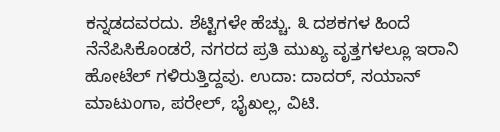ಕನ್ನಡದವರದು. ಶೆಟ್ಟಿಗಳೇ ಹೆಚ್ಚು. ೩ ದಶಕಗಳ ಹಿಂದೆ ನೆನೆಪಿಸಿಕೊಂಡರೆ, ನಗರದ ಪ್ರತಿ ಮುಖ್ಯ ವೃತ್ತಗಳಲ್ಲೂ ಇರಾನಿ ಹೋಟೆಲ್ ಗಳಿರುತ್ತಿದ್ದವು. ಉದಾ: ದಾದರ್, ಸಯಾನ್ ಮಾಟುಂಗಾ, ಪರೇಲ್, ಭೈಖಲ್ಲ, ವಿಟಿ.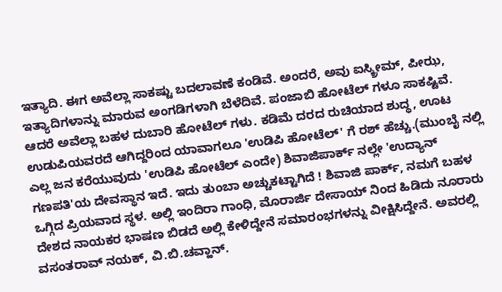ಇತ್ಯಾದಿ. ಈಗ ಅವೆಲ್ಲಾ ಸಾಕಷ್ಟು ಬದಲಾವಣೆ ಕಂಡಿವೆ. ಅಂದರೆ, ಅವು ಐಸ್ಕ್ರೀಮ್, ಪೀಝ, ಇತ್ಯಾದಿಗಳಾನ್ನು ಮಾರುವ ಅಂಗಡಿಗಳಾಗಿ ಬೆಳೆದಿವೆ. ಪಂಜಾಬಿ ಹೋಟೆಲ್ ಗಳೂ ಸಾಕಷ್ಟಿವೆ. ಆದರೆ ಅವೆಲ್ಲಾ ಬಹಳ ದುಬಾರಿ ಹೋಟೆಲ್ ಗಳು. ಕಡಿಮೆ ದರದ ರುಚಿಯಾದ ಶುದ್ಧ, ಊಟ ಉಡುಪಿಯವರದೆ ಆಗಿದ್ದರಿಂದ ಯಾವಾಗಲೂ 'ಉಡಿಪಿ ಹೋಟೆಲ್' ಗೆ ರಶ್ ಹೆಚ್ಚು.(ಮುಂಬೈ ನಲ್ಲಿ ಎಲ್ಲ ಜನ ಕರೆಯುವುದು 'ಉಡಿಪಿ ಹೋಟೆಲ್ ಎಂದೇ) ಶಿವಾಜಿಪಾರ್ಕ್ ನಲ್ಲೇ 'ಉದ್ಯಾನ್ ಗಣಪತಿ'ಯ ದೇವಸ್ಥಾನ ಇದೆ. ಇದು ತುಂಬಾ ಅಚ್ಚುಕಟ್ಟಾಗಿದೆ ! ಶಿವಾಜಿ ಪಾರ್ಕ್, ನಮಗೆ ಬಹಳ ಒಗ್ಗಿದ ಪ್ರಿಯವಾದ ಸ್ಥಳ. ಅಲ್ಲಿ ಇಂದಿರಾ ಗಾಂಧಿ, ಮೊರಾರ್ಜಿ ದೇಸಾಯ್ ನಿಂದ ಹಿಡಿದು ನೂರಾರು ದೇಶದ ನಾಯಕರ ಭಾಷಣ ಬಿಡದೆ ಅಲ್ಲಿ ಕೇಳಿದ್ದೇನೆ ಸಮಾರಂಭಗಳನ್ನು ವೀಕ್ಷಿಸಿದ್ದೇನೆ. ಅವರಲ್ಲಿ ವಸಂತರಾವ್ ನಯಕ್, ವಿ.ಬಿ.ಚವ್ಹಾನ್.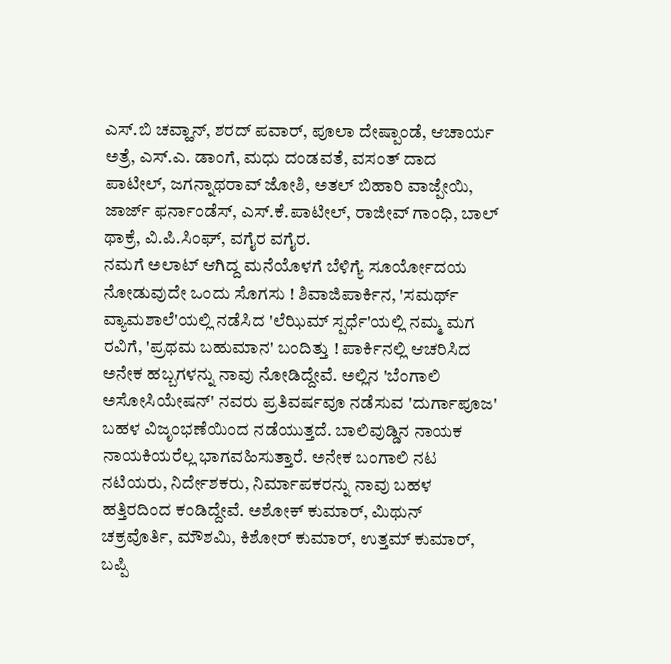ಎಸ್.ಬಿ ಚವ್ಹಾನ್, ಶರದ್ ಪವಾರ್, ಪೂಲಾ ದೇಷ್ಪಾಂಡೆ, ಆಚಾರ್ಯ ಅತ್ರೆ, ಎಸ್.ಎ. ಡಾಂಗೆ, ಮಧು ದಂಡವತೆ, ವಸಂತ್ ದಾದ ಪಾಟೀಲ್, ಜಗನ್ನಾಥರಾವ್ ಜೋಶಿ, ಅತಲ್ ಬಿಹಾರಿ ವಾಜ್ಪೇಯಿ, ಜಾರ್ಜ್ ಫರ್ನಾಂಡೆಸ್, ಎಸ್.ಕೆ.ಪಾಟೀಲ್, ರಾಜೀವ್ ಗಾಂಧಿ, ಬಾಲ್ ಥಾಕ್ರೆ, ವಿ.ಪಿ.ಸಿಂಘ್, ವಗೈರ ವಗೈರ.
ನಮಗೆ ಅಲಾಟ್ ಆಗಿದ್ದ ಮನೆಯೊಳಗೆ ಬೆಳಿಗ್ಯೆ ಸೂರ್ಯೋದಯ ನೋಡುವುದೇ ಒಂದು ಸೊಗಸು ! ಶಿವಾಜಿಪಾರ್ಕಿನ, 'ಸಮರ್ಥ್ ವ್ಯಾಮಶಾಲೆ'ಯಲ್ಲಿ ನಡೆಸಿದ 'ಲೆಝಿಮ್ ಸ್ಪರ್ಧೆ'ಯಲ್ಲಿ ನಮ್ಮ ಮಗ ರವಿಗೆ, 'ಪ್ರಥಮ ಬಹುಮಾನ' ಬಂದಿತ್ತು ! ಪಾರ್ಕಿನಲ್ಲಿ ಆಚರಿಸಿದ ಅನೇಕ ಹಬ್ಬಗಳನ್ನು ನಾವು ನೋಡಿದ್ದೇವೆ. ಅಲ್ಲಿನ 'ಬೆಂಗಾಲಿ ಅಸೋಸಿಯೇಷನ್' ನವರು ಪ್ರತಿವರ್ಷವೂ ನಡೆಸುವ 'ದುರ್ಗಾಪೂಜ' ಬಹಳ ವಿಜೃಂಭಣೆಯಿಂದ ನಡೆಯುತ್ತದೆ. ಬಾಲಿವುಡ್ಡಿನ ನಾಯಕ ನಾಯಕಿಯರೆಲ್ಲ ಭಾಗವಹಿಸುತ್ತಾರೆ. ಅನೇಕ ಬಂಗಾಲಿ ನಟ ನಟಿಯರು, ನಿರ್ದೇಶಕರು, ನಿರ್ಮಾಪಕರನ್ನು ನಾವು ಬಹಳ ಹತ್ತಿರದಿಂದ ಕಂಡಿದ್ದೇವೆ. ಅಶೋಕ್ ಕುಮಾರ್, ಮಿಥುನ್ ಚಕ್ರವೊರ್ತಿ, ಮೌಶಮಿ, ಕಿಶೋರ್ ಕುಮಾರ್, ಉತ್ತಮ್ ಕುಮಾರ್, ಬಪ್ಪಿ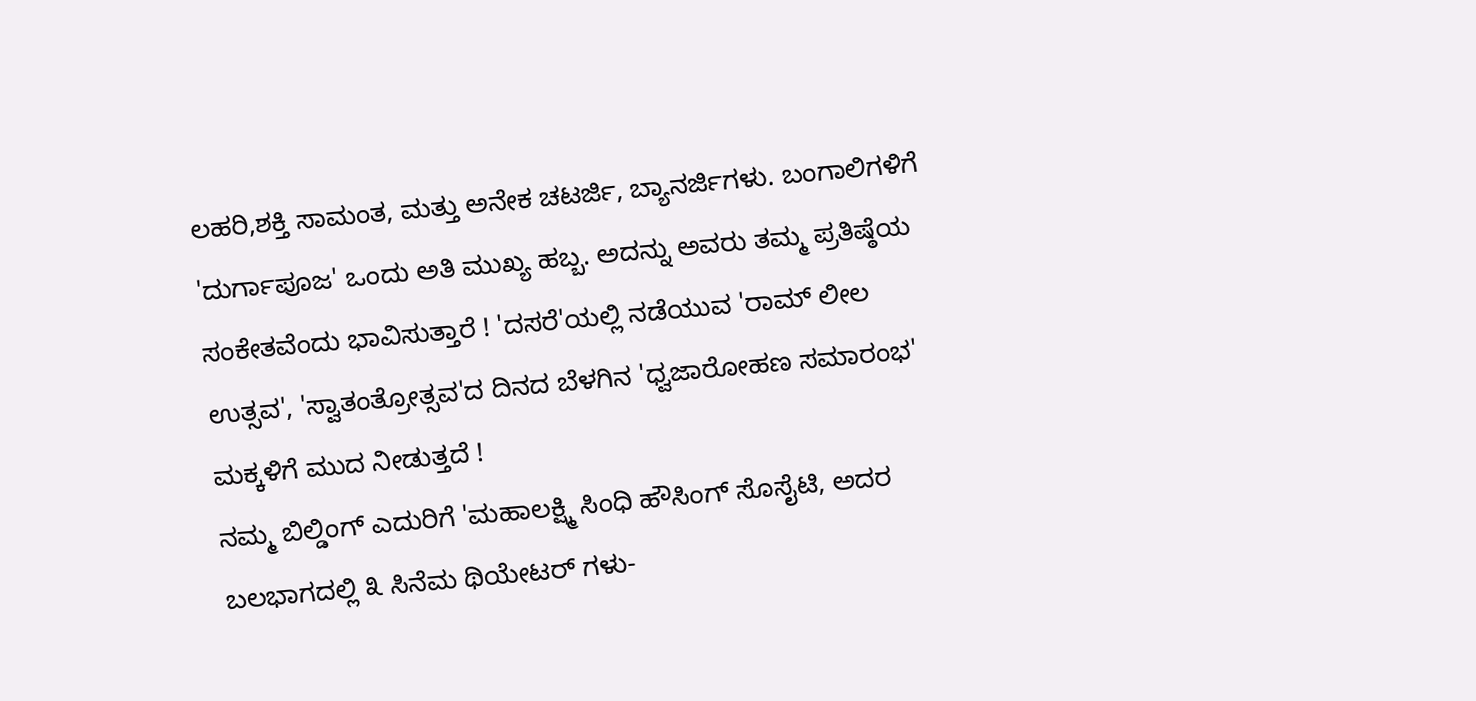ಲಹರಿ,ಶಕ್ತಿ ಸಾಮಂತ, ಮತ್ತು ಅನೇಕ ಚಟರ್ಜಿ, ಬ್ಯಾನರ್ಜಿಗಳು. ಬಂಗಾಲಿಗಳಿಗೆ 'ದುರ್ಗಾಪೂಜ' ಒಂದು ಅತಿ ಮುಖ್ಯ ಹಬ್ಬ. ಅದನ್ನು ಅವರು ತಮ್ಮ ಪ್ರತಿಷ್ಠೆಯ ಸಂಕೇತವೆಂದು ಭಾವಿಸುತ್ತಾರೆ ! 'ದಸರೆ'ಯಲ್ಲಿ ನಡೆಯುವ 'ರಾಮ್ ಲೀಲ ಉತ್ಸವ', 'ಸ್ವಾತಂತ್ರೋತ್ಸವ'ದ ದಿನದ ಬೆಳಗಿನ 'ಧ್ವಜಾರೋಹಣ ಸಮಾರಂಭ' ಮಕ್ಕಳಿಗೆ ಮುದ ನೀಡುತ್ತದೆ !
ನಮ್ಮ ಬಿಲ್ಡಿಂಗ್ ಎದುರಿಗೆ 'ಮಹಾಲಕ್ಷ್ಮಿ ಸಿಂಧಿ ಹೌಸಿಂಗ್ ಸೊಸೈಟಿ, ಅದರ ಬಲಭಾಗದಲ್ಲಿ ೩ ಸಿನೆಮ ಥಿಯೇಟರ್ ಗಳು-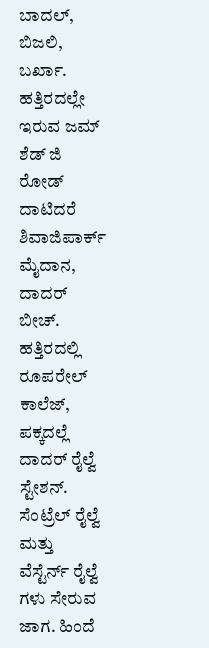ಬಾದಲ್, ಬಿಜಲಿ, ಬರ್ಖಾ. ಹತ್ತಿರದಲ್ಲೇ ಇರುವ ಜಮ್ ಶೆಡ್ ಜಿ ರೋಡ್ ದಾಟಿದರೆ ಶಿವಾಜಿಪಾರ್ಕ್ ಮೈದಾನ, ದಾದರ್ ಬೀಚ್. ಹತ್ತಿರದಲ್ಲಿ ರೂಪರೇಲ್ ಕಾಲೆಜ್, ಪಕ್ಕದಲ್ಲೆ ದಾದರ್ ರೈಲ್ವೆ ಸ್ಟೇಶನ್. ಸೆಂಟ್ರೆಲ್ ರೈಲ್ವೆ ಮತ್ತು ವೆಸ್ಟೆರ್ನ್ ರೈಲ್ವೆ ಗಳು ಸೇರುವ ಜಾಗ. ಹಿಂದೆ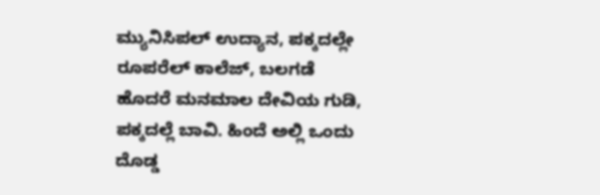ಮ್ಯುನಿಸಿಪಲ್ ಉದ್ಯಾನ, ಪಕ್ಕದಲ್ಲೇ ರೂಪರೆಲ್ ಕಾಲೆಜ್, ಬಲಗಡೆ ಹೊದರೆ ಮನಮಾಲ ದೇವಿಯ ಗುಡಿ, ಪಕ್ಕದಲ್ಲೆ ಬಾವಿ. ಹಿಂದೆ ಅಲ್ಲಿ ಒಂದು ದೊಡ್ಡ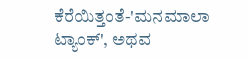ಕೆರೆಯಿತ್ತಂತೆ-'ಮನಮಾಲಾ ಟ್ಯಾಂಕ್', ಅಥವ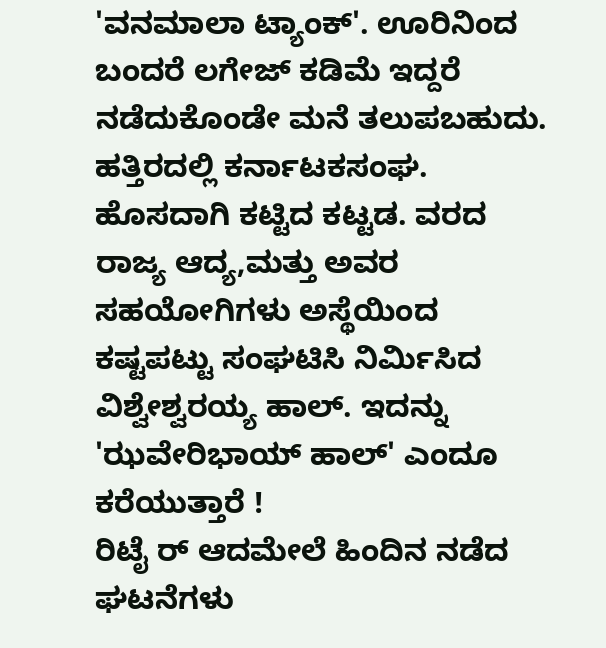'ವನಮಾಲಾ ಟ್ಯಾಂಕ್'. ಊರಿನಿಂದ ಬಂದರೆ ಲಗೇಜ್ ಕಡಿಮೆ ಇದ್ದರೆ ನಡೆದುಕೊಂಡೇ ಮನೆ ತಲುಪಬಹುದು. ಹತ್ತಿರದಲ್ಲಿ ಕರ್ನಾಟಕಸಂಘ. ಹೊಸದಾಗಿ ಕಟ್ಟಿದ ಕಟ್ಟಡ. ವರದ ರಾಜ್ಯ ಆದ್ಯ,ಮತ್ತು ಅವರ ಸಹಯೋಗಿಗಳು ಅಸ್ಥೆಯಿಂದ ಕಷ್ಟಪಟ್ಟು ಸಂಘಟಿಸಿ ನಿರ್ಮಿಸಿದ ವಿಶ್ವೇಶ್ವರಯ್ಯ ಹಾಲ್. ಇದನ್ನು 'ಝವೇರಿಭಾಯ್ ಹಾಲ್' ಎಂದೂ ಕರೆಯುತ್ತಾರೆ !
ರಿಟೈ ರ್ ಆದಮೇಲೆ ಹಿಂದಿನ ನಡೆದ ಘಟನೆಗಳು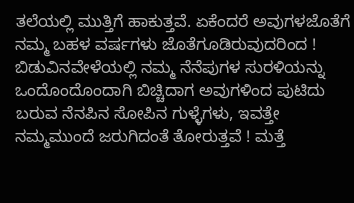ತಲೆಯಲ್ಲಿ ಮುತ್ತಿಗೆ ಹಾಕುತ್ತವೆ. ಏಕೆಂದರೆ ಅವುಗಳಜೊತೆಗೆ ನಮ್ಮ ಬಹಳ ವರ್ಷಗಳು ಜೊತೆಗೂಡಿರುವುದರಿಂದ ! ಬಿಡುವಿನವೇಳೆಯಲ್ಲಿ ನಮ್ಮ ನೆನೆಪುಗಳ ಸುರಳಿಯನ್ನು ಒಂದೊಂದೊಂದಾಗಿ ಬಿಚ್ಚಿದಾಗ ಅವುಗಳಿಂದ ಪುಟಿದು ಬರುವ ನೆನಪಿನ ಸೋಪಿನ ಗುಳ್ಳೆಗಳು, ಇವತ್ತೇ ನಮ್ಮಮುಂದೆ ಜರುಗಿದಂತೆ ತೋರುತ್ತವೆ ! ಮತ್ತೆ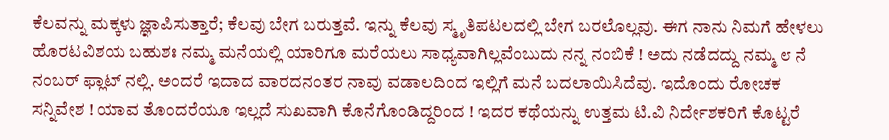ಕೆಲವನ್ನು ಮಕ್ಕಳು ಜ್ಞಾಪಿಸುತ್ತಾರೆ; ಕೆಲವು ಬೇಗ ಬರುತ್ತವೆ. ಇನ್ನು ಕೆಲವು ಸ್ಮೃತಿಪಟಲದಲ್ಲಿ ಬೇಗ ಬರಲೊಲ್ಲವು. ಈಗ ನಾನು ನಿಮಗೆ ಹೇಳಲು ಹೊರಟವಿಶಯ ಬಹುಶಃ ನಮ್ಮ ಮನೆಯಲ್ಲಿ ಯಾರಿಗೂ ಮರೆಯಲು ಸಾಧ್ಯವಾಗಿಲ್ಲವೆಂಬುದು ನನ್ನ ನಂಬಿಕೆ ! ಅದು ನಡೆದದ್ದು ನಮ್ಮ ೮ ನೆ ನಂಬರ್ ಫ್ಲಾಟ್ ನಲ್ಲಿ. ಅಂದರೆ ಇದಾದ ವಾರದನಂತರ ನಾವು ವಡಾಲದಿಂದ ಇಲ್ಲಿಗೆ ಮನೆ ಬದಲಾಯಿಸಿದೆವು. ಇದೊಂದು ರೋಚಕ ಸನ್ನಿವೇಶ ! ಯಾವ ತೊಂದರೆಯೂ ಇಲ್ಲದೆ ಸುಖವಾಗಿ ಕೊನೆಗೊಂಡಿದ್ದರಿಂದ ! ಇದರ ಕಥೆಯನ್ನು ಉತ್ತಮ ಟಿ.ವಿ ನಿರ್ದೇಶಕರಿಗೆ ಕೊಟ್ಟರೆ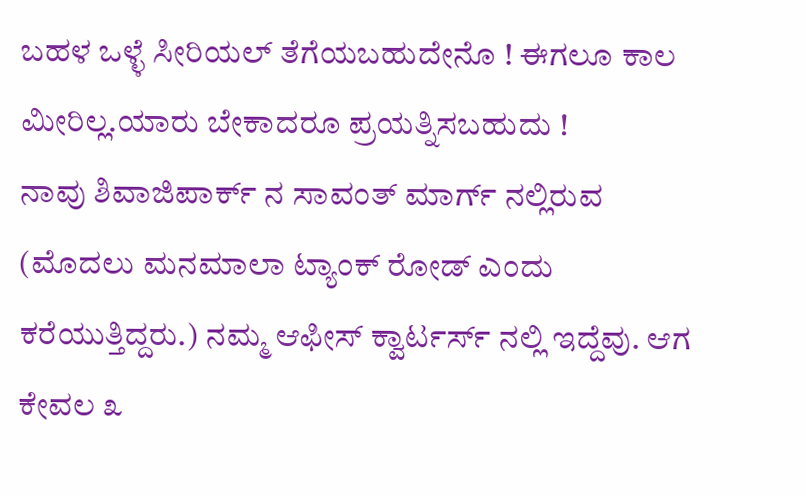ಬಹಳ ಒಳ್ಳೆ ಸೀರಿಯಲ್ ತೆಗೆಯಬಹುದೇನೊ ! ಈಗಲೂ ಕಾಲ ಮೀರಿಲ್ಲ.ಯಾರು ಬೇಕಾದರೂ ಪ್ರಯತ್ನಿಸಬಹುದು !
ನಾವು ಶಿವಾಜಿಪಾರ್ಕ್ ನ ಸಾವಂತ್ ಮಾರ್ಗ್ ನಲ್ಲಿರುವ (ಮೊದಲು ಮನಮಾಲಾ ಟ್ಯಾಂಕ್ ರೋಡ್ ಎಂದು ಕರೆಯುತ್ತಿದ್ದರು.) ನಮ್ಮ ಆಫೀಸ್ ಕ್ವಾರ್ಟರ್ಸ್ ನಲ್ಲಿ ಇದ್ದೆವು. ಆಗ ಕೇವಲ ೩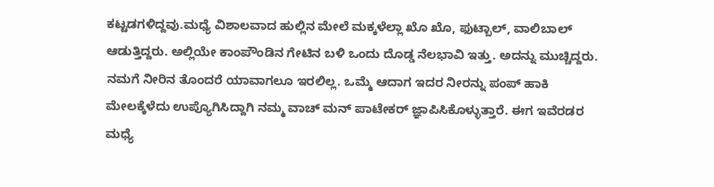ಕಟ್ಟಡಗಳಿದ್ದವು.ಮಧ್ಯೆ ವಿಶಾಲವಾದ ಹುಲ್ಲಿನ ಮೇಲೆ ಮಕ್ಕಳೆಲ್ಲಾ ಖೊ ಖೊ, ಫುಟ್ಬಾಲ್, ವಾಲಿಬಾಲ್ ಆಡುತ್ತಿದ್ದರು. ಅಲ್ಲಿಯೇ ಕಾಂಪೌಂಡಿನ ಗೇಟಿನ ಬಳಿ ಒಂದು ದೊಡ್ಡ ನೆಲಭಾವಿ ಇತ್ತು. ಅದನ್ನು ಮುಚ್ಚಿದ್ದರು. ನಮಗೆ ನೀರಿನ ತೊಂದರೆ ಯಾವಾಗಲೂ ಇರಲಿಲ್ಲ. ಒಮ್ಮೆ ಆದಾಗ ಇದರ ನೀರನ್ನು ಪಂಪ್ ಹಾಕಿ ಮೇಲಕ್ಕೆಳೆದು ಉಪ್ಯೊಗಿಸಿದ್ದಾಗಿ ನಮ್ಮ ವಾಚ್ ಮನ್ ಪಾಟೇಕರ್ ಜ್ಞಾಪಿಸಿಕೊಳ್ಳುತ್ತಾರೆ. ಈಗ ಇವೆರಡರ ಮಧ್ಯೆ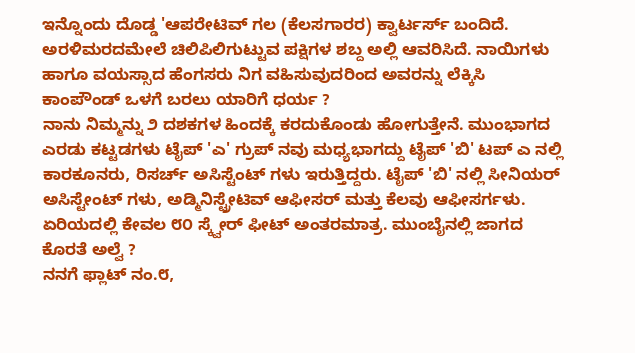ಇನ್ನೊಂದು ದೊಡ್ಡ 'ಆಪರೇಟಿವ್ ಗಲ (ಕೆಲಸಗಾರರ) ಕ್ವಾರ್ಟರ್ಸ್ ಬಂದಿದೆ. ಅರಳಿಮರದಮೇಲೆ ಚಿಲಿಪಿಲಿಗುಟ್ಟುವ ಪಕ್ಷಿಗಳ ಶಬ್ದ ಅಲ್ಲಿ ಆವರಿಸಿದೆ. ನಾಯಿಗಳು ಹಾಗೂ ವಯಸ್ಸಾದ ಹೆಂಗಸರು ನಿಗ ವಹಿಸುವುದರಿಂದ ಅವರನ್ನು ಲೆಕ್ಕಿಸಿ ಕಾಂಪೌಂಡ್ ಒಳಗೆ ಬರಲು ಯಾರಿಗೆ ಧರ್ಯ ?
ನಾನು ನಿಮ್ಮನ್ನು ೨ ದಶಕಗಳ ಹಿಂದಕ್ಕೆ ಕರದುಕೊಂಡು ಹೋಗುತ್ತೇನೆ. ಮುಂಭಾಗದ ಎರಡು ಕಟ್ಟಡಗಳು ಟೈಪ್ 'ಎ' ಗ್ರುಪ್ ನವು ಮಧ್ಯಭಾಗದ್ದು ಟೈಪ್ 'ಬಿ' ಟಪ್ ಎ ನಲ್ಲಿ ಕಾರಕೂನರು, ರಿಸರ್ಚ್ ಅಸಿಸ್ಟೆಂಟ್ ಗಳು ಇರುತ್ತಿದ್ದರು. ಟೈಪ್ 'ಬಿ' ನಲ್ಲಿ ಸೀನಿಯರ್ ಅಸಿಸ್ಟೇಂಟ್ ಗಳು, ಅಡ್ಮಿನಿಸ್ಟ್ರೇಟಿವ್ ಆಫೀಸರ್ ಮತ್ತು ಕೆಲವು ಆಫೀಸರ್ಗಳು. ಏರಿಯದಲ್ಲಿ ಕೇವಲ ೮೦ ಸ್ಕ್ವೇರ್ ಫೀಟ್ ಅಂತರಮಾತ್ರ. ಮುಂಬೈನಲ್ಲಿ ಜಾಗದ ಕೊರತೆ ಅಲ್ವೆ ?
ನನಗೆ ಫ್ಲಾಟ್ ನಂ.೮,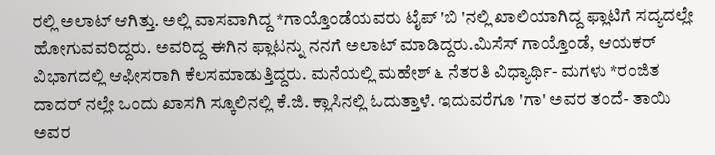ರಲ್ಲಿ ಅಲಾಟ್ ಆಗಿತ್ತು. ಅಲ್ಲಿ ವಾಸವಾಗಿದ್ದ *ಗಾಯ್ತೊಂಡೆಯವರು ಟೈಪ್ 'ಬಿ 'ನಲ್ಲಿ ಖಾಲಿಯಾಗಿದ್ದ ಫ್ಲಾಟಿಗೆ ಸದ್ಯದಲ್ಲೇ ಹೋಗುವವರಿದ್ದರು. ಅವರಿದ್ದ ಈಗಿನ ಫ್ಲಾಟನ್ನು ನನಗೆ ಅಲಾಟ್ ಮಾಡಿದ್ದರು.ಮಿಸೆಸ್ ಗಾಯ್ತೊಂಡೆ, ಆಯಕರ್ ವಿಭಾಗದಲ್ಲಿ ಆಫೀಸರಾಗಿ ಕೆಲಸಮಾಡುತ್ತಿದ್ದರು. ಮನೆಯಲ್ಲಿ ಮಹೇಶ್ ೬ ನೆತರತಿ ವಿಧ್ಯಾರ್ಥಿ- ಮಗಳು *ರಂಜಿತ ದಾದರ್ ನಲ್ಲೇ ಒಂದು ಖಾಸಗಿ ಸ್ಕೂಲಿನಲ್ಲಿ ಕೆ.ಜಿ. ಕ್ಲಾಸಿನಲ್ಲಿ ಓದುತ್ತಾಳೆ. ಇದುವರೆಗೂ 'ಗಾ' ಅವರ ತಂದೆ- ತಾಯಿ ಅವರ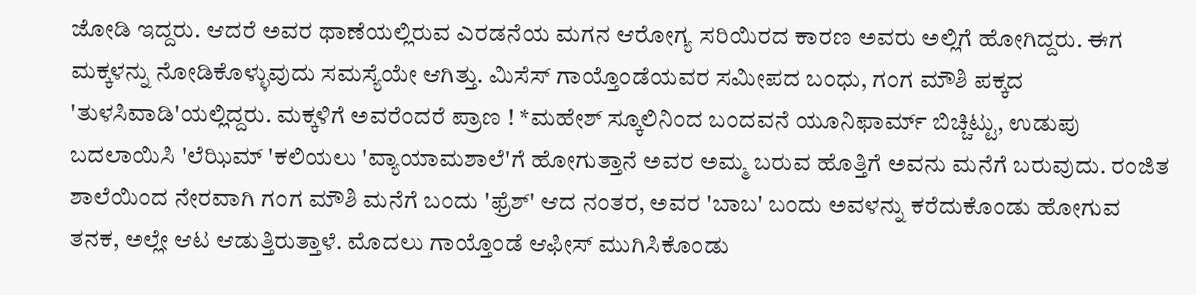ಜೋಡಿ ಇದ್ದರು. ಆದರೆ ಅವರ ಥಾಣೆಯಲ್ಲಿರುವ ಎರಡನೆಯ ಮಗನ ಆರೋಗ್ಯ ಸರಿಯಿರದ ಕಾರಣ ಅವರು ಅಲ್ಲಿಗೆ ಹೋಗಿದ್ದರು. ಈಗ ಮಕ್ಕಳನ್ನು ನೋಡಿಕೊಳ್ಳುವುದು ಸಮಸ್ಯೆಯೇ ಆಗಿತ್ತು. ಮಿಸೆಸ್ ಗಾಯ್ತೊಂಡೆಯವರ ಸಮೀಪದ ಬಂಧು, ಗಂಗ ಮೌಶಿ ಪಕ್ಕದ 'ತುಳಸಿವಾಡಿ'ಯಲ್ಲಿದ್ದರು. ಮಕ್ಕಳಿಗೆ ಅವರೆಂದರೆ ಪ್ರಾಣ ! *ಮಹೇಶ್ ಸ್ಕೂಲಿನಿಂದ ಬಂದವನೆ ಯೂನಿಫಾರ್ಮ್ ಬಿಚ್ಚಿಟ್ಟು, ಉಡುಪು ಬದಲಾಯಿಸಿ 'ಲೆಝಿಮ್ 'ಕಲಿಯಲು 'ವ್ಯಾಯಾಮಶಾಲೆ'ಗೆ ಹೋಗುತ್ತಾನೆ ಅವರ ಅಮ್ಮ ಬರುವ ಹೊತ್ತಿಗೆ ಅವನು ಮನೆಗೆ ಬರುವುದು. ರಂಜಿತ ಶಾಲೆಯಿಂದ ನೇರವಾಗಿ ಗಂಗ ಮೌಶಿ ಮನೆಗೆ ಬಂದು 'ಫ್ರೆಶ್' ಆದ ನಂತರ, ಅವರ 'ಬಾಬ' ಬಂದು ಅವಳನ್ನು ಕರೆದುಕೊಂಡು ಹೋಗುವ ತನಕ, ಅಲ್ಲೇ ಆಟ ಆಡುತ್ತಿರುತ್ತಾಳೆ. ಮೊದಲು ಗಾಯ್ತೊಂಡೆ ಆಫೀಸ್ ಮುಗಿಸಿಕೊಂಡು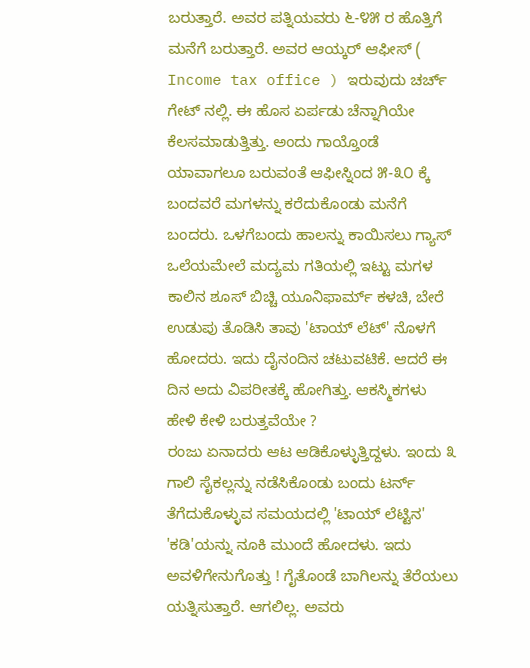ಬರುತ್ತಾರೆ. ಅವರ ಪತ್ನಿಯವರು ೬-೪೫ ರ ಹೊತ್ತಿಗೆ ಮನೆಗೆ ಬರುತ್ತಾರೆ. ಅವರ ಆಯ್ಕರ್ ಆಫೀಸ್ ( Income tax office ) ಇರುವುದು ಚರ್ಚ್ ಗೇಟ್ ನಲ್ಲಿ. ಈ ಹೊಸ ಏರ್ಪಡು ಚೆನ್ನಾಗಿಯೇ ಕೆಲಸಮಾಡುತ್ತಿತ್ತು. ಅಂದು ಗಾಯ್ತೊಂಡೆ ಯಾವಾಗಲೂ ಬರುವಂತೆ ಆಫೀಸ್ನಿಂದ ೫-೩೦ ಕ್ಕೆ ಬಂದವರೆ ಮಗಳನ್ನು ಕರೆದುಕೊಂಡು ಮನೆಗೆ ಬಂದರು. ಒಳಗೆಬಂದು ಹಾಲನ್ನು ಕಾಯಿಸಲು ಗ್ಯಾಸ್ ಒಲೆಯಮೇಲೆ ಮದ್ಯಮ ಗತಿಯಲ್ಲಿ ಇಟ್ಟು ಮಗಳ ಕಾಲಿನ ಶೂಸ್ ಬಿಚ್ಚಿ ಯೂನಿಫಾರ್ಮ್ ಕಳಚಿ, ಬೇರೆ ಉಡುಪು ತೊಡಿಸಿ ತಾವು 'ಟಾಯ್ ಲೆಟ್' ನೊಳಗೆ ಹೋದರು. ಇದು ದೈನಂದಿನ ಚಟುವಟಿಕೆ. ಆದರೆ ಈ ದಿನ ಅದು ವಿಪರೀತಕ್ಕೆ ಹೋಗಿತ್ತು. ಆಕಸ್ಮಿಕಗಳು ಹೇಳಿ ಕೇಳಿ ಬರುತ್ತವೆಯೇ ?
ರಂಜು ಏನಾದರು ಆಟ ಆಡಿಕೊಳ್ಳುತ್ತಿದ್ದಳು. ಇಂದು ೩ ಗಾಲಿ ಸೈಕಲ್ಲನ್ನು ನಡೆಸಿಕೊಂಡು ಬಂದು ಟರ್ನ್ ತೆಗೆದುಕೊಳ್ಳುವ ಸಮಯದಲ್ಲಿ 'ಟಾಯ್ ಲೆಟ್ಟಿನ' 'ಕಡಿ'ಯನ್ನು ನೂಕಿ ಮುಂದೆ ಹೋದಳು. ಇದು ಅವಳಿಗೇನುಗೊತ್ತು ! ಗೈತೊಂಡೆ ಬಾಗಿಲನ್ನು ತೆರೆಯಲು ಯತ್ನಿಸುತ್ತಾರೆ. ಆಗಲಿಲ್ಲ. ಅವರು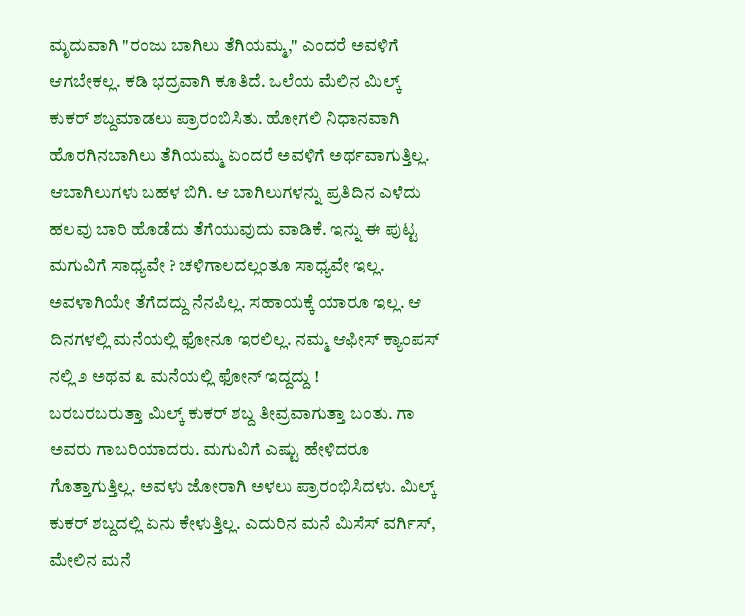ಮೃದುವಾಗಿ "ರಂಜು ಬಾಗಿಲು ತೆಗಿಯಮ್ಮ," ಎಂದರೆ ಅವಳಿಗೆ ಆಗಬೇಕಲ್ಲ. ಕಡಿ ಭದ್ರವಾಗಿ ಕೂತಿದೆ. ಒಲೆಯ ಮೆಲಿನ ಮಿಲ್ಕ್ ಕುಕರ್ ಶಬ್ದಮಾಡಲು ಪ್ರಾರಂಬಿಸಿತು. ಹೋಗಲಿ ನಿಧಾನವಾಗಿ ಹೊರಗಿನಬಾಗಿಲು ತೆಗಿಯಮ್ಮ ಏಂದರೆ ಅವಳಿಗೆ ಅರ್ಥವಾಗುತ್ತಿಲ್ಲ. ಆಬಾಗಿಲುಗಳು ಬಹಳ ಬಿಗಿ. ಆ ಬಾಗಿಲುಗಳನ್ನು ಪ್ರತಿದಿನ ಎಳೆದು ಹಲವು ಬಾರಿ ಹೊಡೆದು ತೆಗೆಯುವುದು ವಾಡಿಕೆ. ಇನ್ನು ಈ ಪುಟ್ಟ ಮಗುವಿಗೆ ಸಾಧ್ಯವೇ ? ಚಳಿಗಾಲದಲ್ಲಂತೂ ಸಾಧ್ಯವೇ ಇಲ್ಲ. ಅವಳಾಗಿಯೇ ತೆಗೆದದ್ದು ನೆನಪಿಲ್ಲ. ಸಹಾಯಕ್ಕೆ ಯಾರೂ ಇಲ್ಲ. ಆ ದಿನಗಳಲ್ಲಿ ಮನೆಯಲ್ಲಿ ಫೋನೂ ಇರಲಿಲ್ಲ. ನಮ್ಮ ಆಫೀಸ್ ಕ್ಯಾಂಪಸ್ ನಲ್ಲಿ ೨ ಅಥವ ೩ ಮನೆಯಲ್ಲಿ ಫೋನ್ ಇದ್ದದ್ದು !
ಬರಬರಬರುತ್ತಾ ಮಿಲ್ಕ್ ಕುಕರ್ ಶಬ್ದ ತೀವ್ರವಾಗುತ್ತಾ ಬಂತು. ಗಾ ಅವರು ಗಾಬರಿಯಾದರು. ಮಗುವಿಗೆ ಎಷ್ಟು ಹೇಳಿದರೂ ಗೊತ್ತಾಗುತ್ತಿಲ್ಲ. ಅವಳು ಜೋರಾಗಿ ಅಳಲು ಪ್ರಾರಂಭಿಸಿದಳು. ಮಿಲ್ಕ್ ಕುಕರ್ ಶಬ್ದದಲ್ಲಿ ಏನು ಕೇಳುತ್ತಿಲ್ಲ. ಎದುರಿನ ಮನೆ ಮಿಸೆಸ್ ವರ್ಗಿಸ್, ಮೇಲಿನ ಮನೆ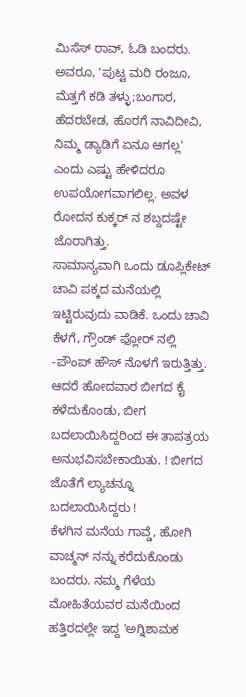ಮಿಸೆಸ್ ರಾವ್, ಓಡಿ ಬಂದರು. ಅವರೂ, 'ಪುಟ್ಟ ಮರಿ ರಂಜೂ, ಮೆತ್ತಗೆ ಕಡಿ ತಳ್ಳು;ಬಂಗಾರ, ಹೆದರಬೇಡ, ಹೊರಗೆ ನಾವಿದೀವಿ, ನಿಮ್ಮ ಡ್ಯಾಡಿಗೆ ಏನೂ ಆಗಲ್ಲ' ಎಂದು ಎಷ್ಟು ಹೇಳಿದರೂ ಉಪಯೋಗವಾಗಲಿಲ್ಲ. ಅವಳ ರೋದನ ಕುಕ್ಕರ್ ನ ಶಬ್ದದಷ್ಟೇ ಜೊರಾಗಿತ್ತು.
ಸಾಮಾನ್ಯವಾಗಿ ಒಂದು ಡೂಪ್ಲಿಕೇಟ್ ಚಾವಿ ಪಕ್ಕದ ಮನೆಯಲ್ಲಿ ಇಟ್ಟಿರುವುದು ವಾಡಿಕೆ. ಒಂದು ಚಾವಿ ಕೆಳಗೆ, ಗ್ರೌಂಡ್ ಫ್ಲೋರ್ ನಲ್ಲಿ -ಪೌಂಪ್ ಹೌಸ್ ನೊಳಗೆ ಇರುತ್ತಿತ್ತು. ಆದರೆ ಹೋದವಾರ ಬೀಗದ ಕೈ ಕಳೆದುಕೊಂಡು, ಬೀಗ ಬದಲಾಯಿಸಿದ್ದರಿಂದ ಈ ತಾಪತ್ರಯ ಅನುಭವಿಸಬೇಕಾಯಿತು. ! ಬೀಗದ ಜೊತೆಗೆ ಲ್ಯಾಚನ್ನೂ ಬದಲಾಯಿಸಿದ್ದರು !
ಕೆಳಗಿನ ಮನೆಯ ಗಾವ್ಡೆ, ಹೋಗಿ ವಾಚ್ಮನ್ ನನ್ನು ಕರೆದುಕೊಂಡು ಬಂದರು. ನಮ್ಮ ಗೆಳೆಯ ಮೋಹಿತೆಯವರ ಮನೆಯಿಂದ ಹತ್ತಿರದಲ್ಲೇ ಇದ್ದ 'ಅಗ್ನಿಶಾಮಕ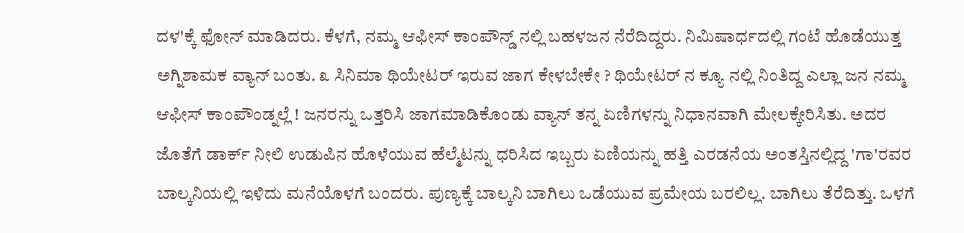ದಳ'ಕ್ಕೆ ಫೋನ್ ಮಾಡಿದರು. ಕೆಳಗೆ, ನಮ್ಮ ಆಫೀಸ್ ಕಾಂಪೌನ್ಡ್ ನಲ್ಲಿ ಬಹಳಜನ ನೆರೆದಿದ್ದರು. ನಿಮಿಷಾರ್ಧದಲ್ಲಿ ಗಂಟೆ ಹೊಡೆಯುತ್ತ ಅಗ್ನಿಶಾಮಕ ವ್ಯಾನ್ ಬಂತು. ೩ ಸಿನಿಮಾ ಥಿಯೇಟರ್ ಇರುವ ಜಾಗ ಕೇಳಬೇಕೇ ? ಥಿಯೇಟರ್ ನ ಕ್ಯೂ ನಲ್ಲಿ ನಿಂತಿದ್ದ ಎಲ್ಲಾ ಜನ ನಮ್ಮ ಆಫೀಸ್ ಕಾಂಪೌಂಡ್ನಲ್ಲೆ ! ಜನರನ್ನು ಒತ್ತರಿಸಿ ಜಾಗಮಾಡಿಕೊಂಡು ವ್ಯಾನ್ ತನ್ನ ಏಣಿಗಳನ್ನು ನಿಧಾನವಾಗಿ ಮೇಲಕ್ಕೇರಿಸಿತು. ಅದರ ಜೊತೆಗೆ ಡಾರ್ಕ್ ನೀಲಿ ಉಡುಪಿನ ಹೊಳೆಯುವ ಹೆಲ್ಮೆಟನ್ನು ಧರಿಸಿದ ಇಬ್ಬರು ಏಣಿಯನ್ನು ಹತ್ತಿ ಎರಡನೆಯ ಅಂತಸ್ತಿನಲ್ಲಿದ್ದ 'ಗಾ'ರವರ ಬಾಲ್ಕನಿಯಲ್ಲಿ ಇಳಿದು ಮನೆಯೊಳಗೆ ಬಂದರು. ಪುಣ್ಯಕ್ಕೆ ಬಾಲ್ಕನಿ ಬಾಗಿಲು ಒಡೆಯುವ ಪ್ರಮೇಯ ಬರಲಿಲ್ಲ. ಬಾಗಿಲು ತೆರೆದಿತ್ತು. ಒಳಗೆ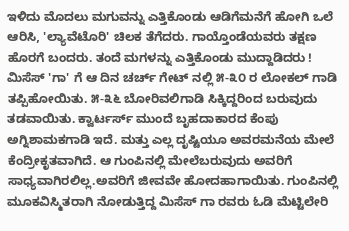ಇಳಿದು ಮೊದಲು ಮಗುವನ್ನು ಎತ್ತಿಕೊಂಡು ಆಡಿಗೆಮನೆಗೆ ಹೋಗಿ ಒಲೆ ಆರಿಸಿ, 'ಲ್ಯಾವೆಟೊರಿ' ಚಿಲಕ ತೆಗೆದರು. ಗಾಯ್ತೊಂಡೆಯವರು ತಕ್ಷಣ ಹೊರಗೆ ಬಂದರು. ತಂದೆ ಮಗಳನ್ನು ಎತ್ತಿಕೊಂಡು ಮುದ್ದಾಡಿದರು !
ಮಿಸೆಸ್ 'ಗಾ' ಗೆ ಆ ದಿನ ಚರ್ಚ್ ಗೇಟ್ ನಲ್ಲಿ ೫-೩೦ ರ ಲೋಕಲ್ ಗಾಡಿ ತಪ್ಪಿಹೋಯಿತು. ೫-೩೬ ಬೋರಿವಲಿಗಾಡಿ ಸಿಕ್ಕಿದ್ದರಿಂದ ಬರುವುದು ತಡವಾಯಿತು. ಕ್ವಾರ್ಟರ್ಸ್ ಮುಂದೆ ಬೃಹದಾಕಾರದ ಕೆಂಪು ಅಗ್ನಿಶಾಮಕಗಾಡಿ ಇದೆ. ಮತ್ತು ಎಲ್ಲ ದೃಷ್ಟಿಯೂ ಅವರಮನೆಯ ಮೇಲೆ ಕೆಂದ್ರೀಕೃತವಾಗಿದೆ. ಆ ಗುಂಪಿನಲ್ಲಿ ಮೇಲೆಬರುವುದು ಅವರಿಗೆ ಸಾಧ್ಯವಾಗಿರಲಿಲ್ಲ.ಅವರಿಗೆ ಜೀವವೇ ಹೋದಹಾಗಾಯಿತು. ಗುಂಪಿನಲ್ಲಿ ಮೂಕವಿಸ್ಮಿತರಾಗಿ ನೋಡುತ್ತಿದ್ದ ಮಿಸೆಸ್ ಗಾ ರವರು ಓಡಿ ಮೆಟ್ಟಿಲೇರಿ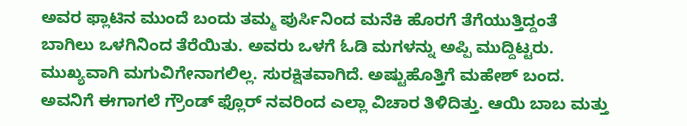ಅವರ ಫ್ಲಾಟಿನ ಮುಂದೆ ಬಂದು ತಮ್ಮ ಪುರ್ಸಿನಿಂದ ಮನೆಕಿ ಹೊರಗೆ ತೆಗೆಯುತ್ತಿದ್ದಂತೆ ಬಾಗಿಲು ಒಳಗಿನಿಂದ ತೆರೆಯಿತು. ಅವರು ಒಳಗೆ ಓಡಿ ಮಗಳನ್ನು ಅಪ್ಪಿ ಮುದ್ದಿಟ್ಟರು.
ಮುಖ್ಯವಾಗಿ ಮಗುವಿಗೇನಾಗಲಿಲ್ಲ. ಸುರಕ್ಷಿತವಾಗಿದೆ. ಅಷ್ಟುಹೊತ್ತಿಗೆ ಮಹೇಶ್ ಬಂದ. ಅವನಿಗೆ ಈಗಾಗಲೆ ಗ್ರೌಂಡ್ ಫ್ಲೊರ್ ನವರಿಂದ ಎಲ್ಲಾ ವಿಚಾರ ತಿಳಿದಿತ್ತು. ಆಯಿ ಬಾಬ ಮತ್ತು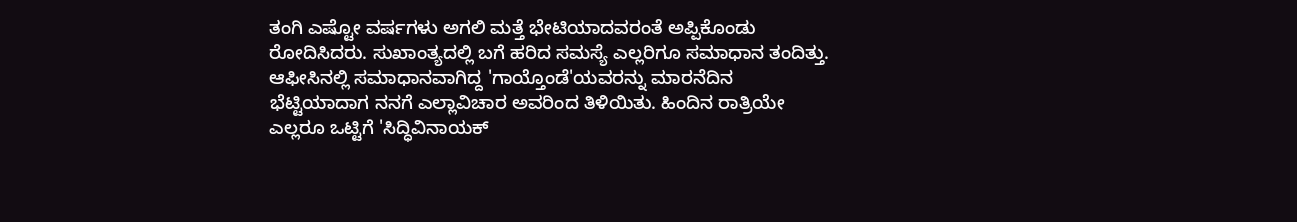ತಂಗಿ ಎಷ್ಟೋ ವರ್ಷಗಳು ಅಗಲಿ ಮತ್ತೆ ಭೇಟಿಯಾದವರಂತೆ ಅಪ್ಪಿಕೊಂಡು ರೋದಿಸಿದರು. ಸುಖಾಂತ್ಯದಲ್ಲಿ ಬಗೆ ಹರಿದ ಸಮಸ್ಯೆ ಎಲ್ಲರಿಗೂ ಸಮಾಧಾನ ತಂದಿತ್ತು.
ಆಫೀಸಿನಲ್ಲಿ ಸಮಾಧಾನವಾಗಿದ್ದ 'ಗಾಯ್ತೊಂಡೆ'ಯವರನ್ನು ಮಾರನೆದಿನ ಭೆಟ್ಟಿಯಾದಾಗ ನನಗೆ ಎಲ್ಲಾವಿಚಾರ ಅವರಿಂದ ತಿಳಿಯಿತು. ಹಿಂದಿನ ರಾತ್ರಿಯೇ ಎಲ್ಲರೂ ಒಟ್ಟಿಗೆ 'ಸಿದ್ಧಿವಿನಾಯಕ್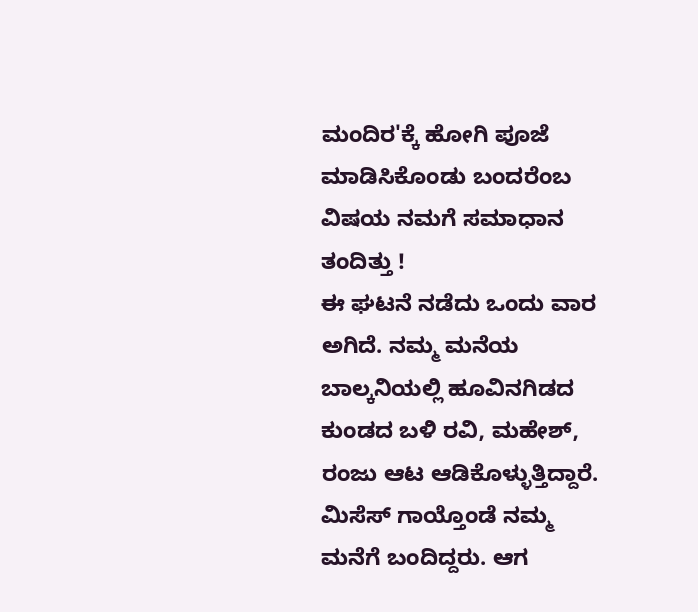ಮಂದಿರ'ಕ್ಕೆ ಹೋಗಿ ಪೂಜೆ ಮಾಡಿಸಿಕೊಂಡು ಬಂದರೆಂಬ ವಿಷಯ ನಮಗೆ ಸಮಾಧಾನ ತಂದಿತ್ತು !
ಈ ಘಟನೆ ನಡೆದು ಒಂದು ವಾರ ಅಗಿದೆ. ನಮ್ಮ ಮನೆಯ ಬಾಲ್ಕನಿಯಲ್ಲಿ ಹೂವಿನಗಿಡದ ಕುಂಡದ ಬಳಿ ರವಿ, ಮಹೇಶ್, ರಂಜು ಆಟ ಆಡಿಕೊಳ್ಳುತ್ತಿದ್ದಾರೆ. ಮಿಸೆಸ್ ಗಾಯ್ತೊಂಡೆ ನಮ್ಮ ಮನೆಗೆ ಬಂದಿದ್ದರು. ಆಗ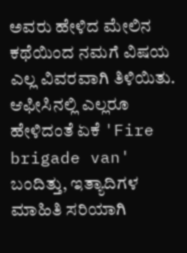ಅವರು ಹೇಳಿದ ಮೇಲಿನ ಕಥೆಯಿಂದ ನಮಗೆ ವಿಷಯ ಎಲ್ಲ ವಿವರವಾಗಿ ತಿಳಿಯಿತು. ಆಫೀಸಿನಲ್ಲಿ ಎಲ್ಲರೂ ಹೇಳಿದಂತೆ ಏಕೆ 'Fire brigade van' ಬಂದಿತ್ತು, ಇತ್ಯಾದಿಗಳ ಮಾಹಿತಿ ಸರಿಯಾಗಿ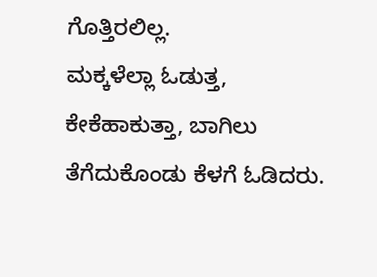ಗೊತ್ತಿರಲಿಲ್ಲ.
ಮಕ್ಕಳೆಲ್ಲಾ ಓಡುತ್ತ, ಕೇಕೆಹಾಕುತ್ತಾ, ಬಾಗಿಲು ತೆಗೆದುಕೊಂಡು ಕೆಳಗೆ ಓಡಿದರು.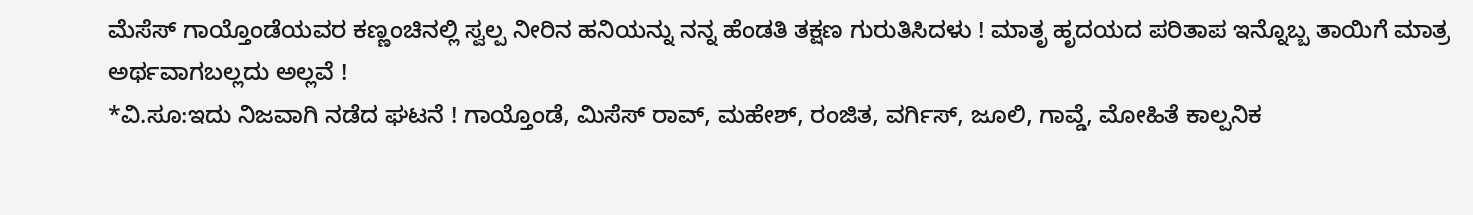ಮೆಸೆಸ್ ಗಾಯ್ತೊಂಡೆಯವರ ಕಣ್ಣಂಚಿನಲ್ಲಿ ಸ್ವಲ್ಪ ನೀರಿನ ಹನಿಯನ್ನು ನನ್ನ ಹೆಂಡತಿ ತಕ್ಷಣ ಗುರುತಿಸಿದಳು ! ಮಾತೃ ಹೃದಯದ ಪರಿತಾಪ ಇನ್ನೊಬ್ಬ ತಾಯಿಗೆ ಮಾತ್ರ ಅರ್ಥವಾಗಬಲ್ಲದು ಅಲ್ಲವೆ !
*ವಿ.ಸೂ:ಇದು ನಿಜವಾಗಿ ನಡೆದ ಘಟನೆ ! ಗಾಯ್ತೊಂಡೆ, ಮಿಸೆಸ್ ರಾವ್, ಮಹೇಶ್, ರಂಜಿತ, ವರ್ಗಿಸ್, ಜೂಲಿ, ಗಾವ್ಡೆ, ಮೋಹಿತೆ ಕಾಲ್ಪನಿಕ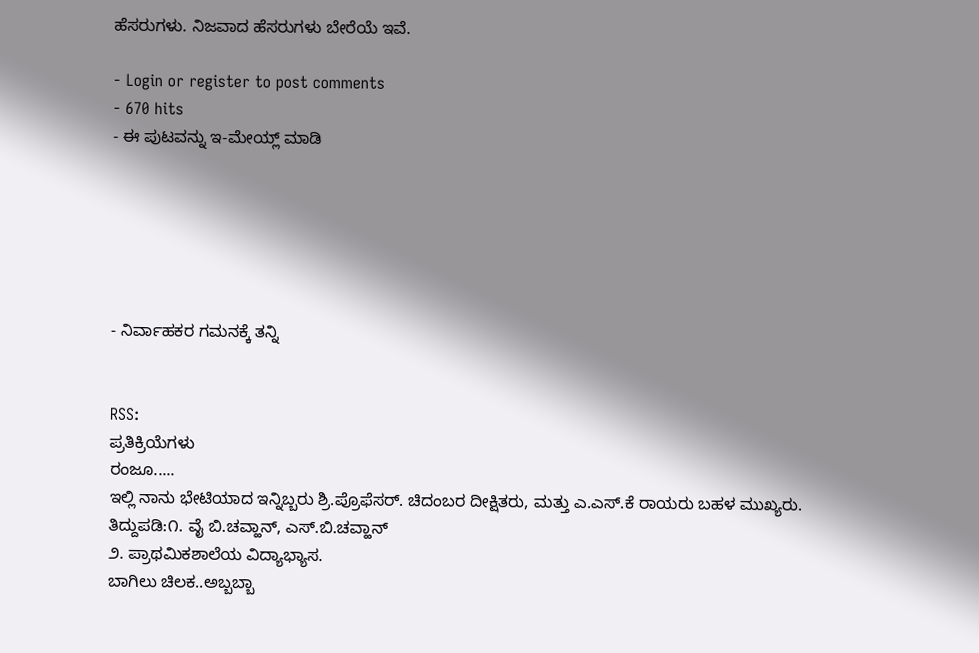ಹೆಸರುಗಳು. ನಿಜವಾದ ಹೆಸರುಗಳು ಬೇರೆಯೆ ಇವೆ.

- Login or register to post comments
- 670 hits
- ಈ ಪುಟವನ್ನು ಇ-ಮೇಯ್ಲ್ ಮಾಡಿ






- ನಿರ್ವಾಹಕರ ಗಮನಕ್ಕೆ ತನ್ನಿ


RSS:
ಪ್ರತಿಕ್ರಿಯೆಗಳು
ರಂಜೂ.....
ಇಲ್ಲಿ ನಾನು ಭೇಟಿಯಾದ ಇನ್ನಿಬ್ಬರು ಶ್ರಿ.ಪ್ರೊಫೆಸರ್. ಚಿದಂಬರ ದೀಕ್ಷಿತರು, ಮತ್ತು ಎ.ಎಸ್.ಕೆ ರಾಯರು ಬಹಳ ಮುಖ್ಯರು.
ತಿದ್ದುಪಡಿ:೧. ವೈ ಬಿ.ಚವ್ಹಾನ್, ಎಸ್.ಬಿ.ಚವ್ಹಾನ್
೨. ಪ್ರಾಥಮಿಕಶಾಲೆಯ ವಿದ್ಯಾಭ್ಯಾಸ.
ಬಾಗಿಲು ಚಿಲಕ..ಅಬ್ಬಬ್ಬಾ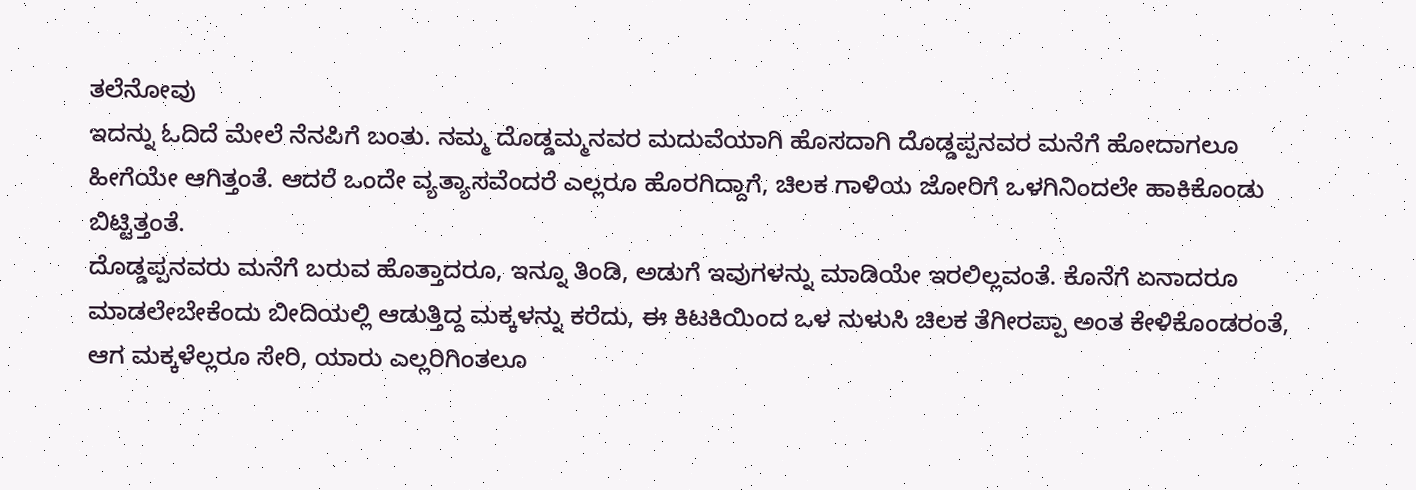ತಲೆನೋವು
ಇದನ್ನು ಓದಿದೆ ಮೇಲೆ ನೆನಪಿಗೆ ಬಂತು. ನಮ್ಮ ದೊಡ್ಡಮ್ಮನವರ ಮದುವೆಯಾಗಿ ಹೊಸದಾಗಿ ದೊಡ್ಡಪ್ಪನವರ ಮನೆಗೆ ಹೋದಾಗಲೂ ಹೀಗೆಯೇ ಆಗಿತ್ತಂತೆ. ಆದರೆ ಒಂದೇ ವ್ಯತ್ಯಾಸವೆಂದರೆ ಎಲ್ಲರೂ ಹೊರಗಿದ್ದಾಗೆ, ಚಿಲಕ ಗಾಳಿಯ ಜೋರಿಗೆ ಒಳಗಿನಿಂದಲೇ ಹಾಕಿಕೊಂಡು ಬಿಟ್ಟಿತ್ತಂತೆ.
ದೊಡ್ಡಪ್ಪನವರು ಮನೆಗೆ ಬರುವ ಹೊತ್ತಾದರೂ, ಇನ್ನೂ ತಿಂಡಿ, ಅಡುಗೆ ಇವುಗಳನ್ನು ಮಾಡಿಯೇ ಇರಲಿಲ್ಲವಂತೆ. ಕೊನೆಗೆ ಏನಾದರೂ ಮಾಡಲೇಬೇಕೆಂದು ಬೀದಿಯಲ್ಲಿ ಆಡುತ್ತಿದ್ದ ಮಕ್ಕಳನ್ನು ಕರೆದು, ಈ ಕಿಟಕಿಯಿಂದ ಒಳ ನುಳುಸಿ ಚಿಲಕ ತೆಗೀರಪ್ಪಾ ಅಂತ ಕೇಳಿಕೊಂಡರಂತೆ, ಆಗ ಮಕ್ಕಳೆಲ್ಲರೂ ಸೇರಿ, ಯಾರು ಎಲ್ಲರಿಗಿಂತಲೂ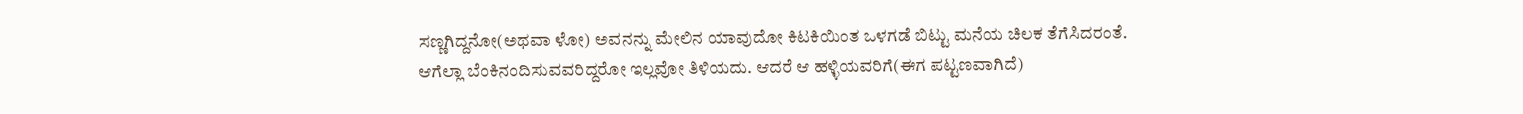ಸಣ್ಣಗಿದ್ದನೋ(ಅಥವಾ ಳೋ) ಅವನನ್ನು ಮೇಲಿನ ಯಾವುದೋ ಕಿಟಕಿಯಿಂತ ಒಳಗಡೆ ಬಿಟ್ಟು ಮನೆಯ ಚಿಲಕ ತೆಗೆಸಿದರಂತೆ.
ಆಗೆಲ್ಲಾ ಬೆಂಕಿನಂದಿಸುವವರಿದ್ದರೋ ಇಲ್ಲವೋ ತಿಳಿಯದು. ಆದರೆ ಆ ಹಳ್ಳಿಯವರಿಗೆ(ಈಗ ಪಟ್ಟಣವಾಗಿದೆ)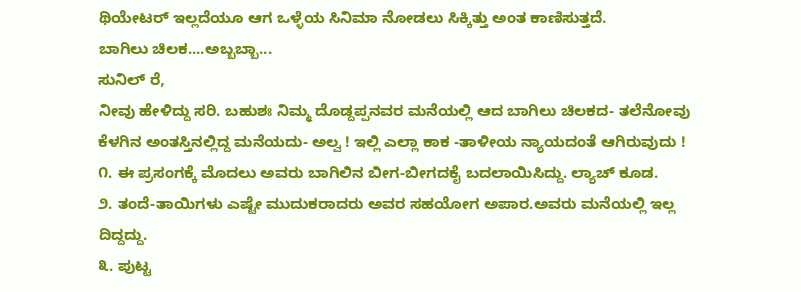ಥಿಯೇಟರ್ ಇಲ್ಲದೆಯೂ ಆಗ ಒಳ್ಳೆಯ ಸಿನಿಮಾ ನೋಡಲು ಸಿಕ್ಕಿತ್ತು ಅಂತ ಕಾಣಿಸುತ್ತದೆ.
ಬಾಗಿಲು ಚಿಲಕ....ಅಬ್ಬಬ್ಬಾ...
ಸುನಿಲ್ ರೆ,
ನೀವು ಹೇಳಿದ್ದು ಸರಿ. ಬಹುಶಃ ನಿಮ್ಮ ದೊಡ್ದಪ್ಪನವರ ಮನೆಯಲ್ಲಿ ಆದ ಬಾಗಿಲು ಚಿಲಕದ- ತಲೆನೋವು ಕೆಳಗಿನ ಅಂತಸ್ತಿನಲ್ಲಿದ್ದ ಮನೆಯದು- ಅಲ್ವ ! ಇಲ್ಲಿ ಎಲ್ಲಾ ಕಾಕ -ತಾಳೀಯ ನ್ಯಾಯದಂತೆ ಆಗಿರುವುದು !
೧. ಈ ಪ್ರಸಂಗಕ್ಕೆ ಮೊದಲು ಅವರು ಬಾಗಿಲಿನ ಬೀಗ-ಬೀಗದಕೈ ಬದಲಾಯಿಸಿದ್ದು. ಲ್ಯಾಚ್ ಕೂಡ.
೨. ತಂದೆ-ತಾಯಿಗಳು ಎಷ್ಟೇ ಮುದುಕರಾದರು ಅವರ ಸಹಯೋಗ ಅಪಾರ.ಅವರು ಮನೆಯಲ್ಲಿ ಇಲ್ಲ
ದಿದ್ದದ್ದು.
೩. ಪುಟ್ಟ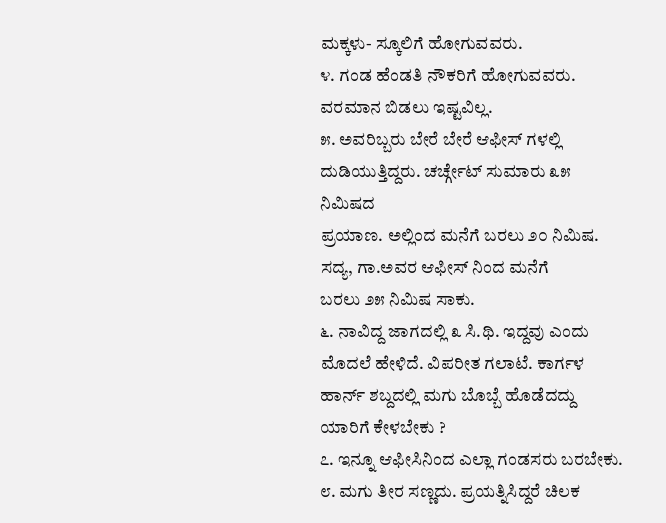ಮಕ್ಕಳು- ಸ್ಕೂಲಿಗೆ ಹೋಗುವವರು.
೪. ಗಂಡ ಹೆಂಡತಿ ನೌಕರಿಗೆ ಹೋಗುವವರು. ವರಮಾನ ಬಿಡಲು ಇಷ್ಟವಿಲ್ಲ.
೫. ಅವರಿಬ್ಬರು ಬೇರೆ ಬೇರೆ ಆಫೀಸ್ ಗಳಲ್ಲಿ ದುಡಿಯುತ್ತಿದ್ದರು. ಚರ್ಚ್ಗೇಟ್ ಸುಮಾರು ೩೫ ನಿಮಿಷದ
ಪ್ರಯಾಣ. ಅಲ್ಲಿಂದ ಮನೆಗೆ ಬರಲು ೨೦ ನಿಮಿಷ. ಸದ್ಯ, ಗಾ.ಅವರ ಆಫೀಸ್ ನಿಂದ ಮನೆಗೆ
ಬರಲು ೨೫ ನಿಮಿಷ ಸಾಕು.
೬. ನಾವಿದ್ದ ಜಾಗದಲ್ಲಿ ೩ ಸಿ.ಥಿ. ಇದ್ದವು ಎಂದು ಮೊದಲೆ ಹೇಳಿದೆ. ವಿಪರೀತ ಗಲಾಟೆ. ಕಾರ್ಗಳ
ಹಾರ್ನ್ ಶಬ್ದದಲ್ಲಿ ಮಗು ಬೊಬ್ಬೆ ಹೊಡೆದದ್ದು ಯಾರಿಗೆ ಕೇಳಬೇಕು ?
೭. ಇನ್ನೂ ಆಫೀಸಿನಿಂದ ಎಲ್ಲಾ ಗಂಡಸರು ಬರಬೇಕು.
೮. ಮಗು ತೀರ ಸಣ್ಣದು. ಪ್ರಯತ್ನಿಸಿದ್ದರೆ ಚಿಲಕ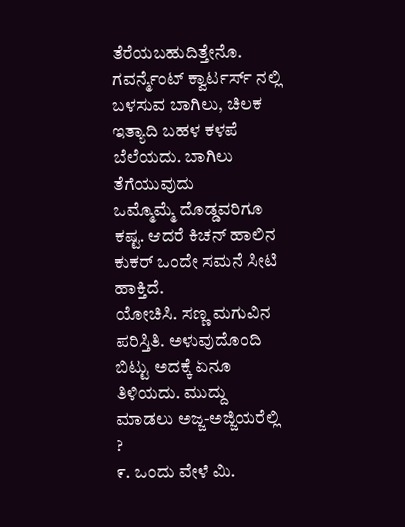ತೆರೆಯಬಹುದಿತ್ತೇನೊ. ಗವರ್ನ್ಮೆಂಟ್ ಕ್ವಾರ್ಟರ್ಸ್ ನಲ್ಲಿ
ಬಳಸುವ ಬಾಗಿಲು, ಚಿಲಕ ಇತ್ಯಾದಿ ಬಹಳ ಕಳಪೆ ಬೆಲೆಯದು. ಬಾಗಿಲು ತೆಗೆಯುವುದು
ಒಮ್ಮೊಮ್ಮೆ ದೊಡ್ಡವರಿಗೂ ಕಷ್ಟ. ಆದರೆ ಕಿಚನ್ ಹಾಲಿನ ಕುಕರ್ ಒಂದೇ ಸಮನೆ ಸೀಟಿ ಹಾಕ್ತಿದೆ.
ಯೋಚಿಸಿ. ಸಣ್ಣ ಮಗುವಿನ ಪರಿಸ್ತಿತಿ. ಅಳುವುದೊಂದಿ ಬಿಟ್ಟು ಅದಕ್ಕೆ ಏನೂ ತಿಳಿಯದು. ಮುದ್ದು
ಮಾಡಲು ಅಜ್ಜ-ಅಜ್ಜಿಯರೆಲ್ಲಿ ?
೯. ಒಂದು ವೇಳೆ ಮಿ.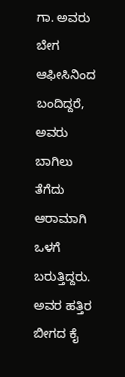ಗಾ. ಅವರು ಬೇಗ ಆಫೀಸಿನಿಂದ ಬಂದಿದ್ದರೆ, ಅವರು ಬಾಗಿಲು ತೆಗೆದು
ಆರಾಮಾಗಿ ಒಳಗೆ ಬರುತ್ತಿದ್ದರು. ಅವರ ಹತ್ತಿರ ಬೀಗದ ಕೈ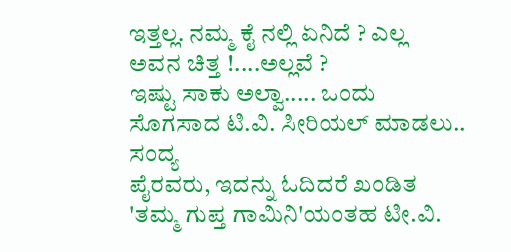ಇತ್ತಲ್ಲ. ನಮ್ಮ ಕೈ ನಲ್ಲಿ ಏನಿದೆ ? ಎಲ್ಲ
ಅವನ ಚಿತ್ತ !....ಅಲ್ಲವೆ ?
ಇಷ್ಟು ಸಾಕು ಅಲ್ವಾ..... ಒಂದು ಸೊಗಸಾದ ಟಿ.ವಿ. ಸೀರಿಯಲ್ ಮಾಡಲು.. ಸಂದ್ಯ
ಪೈರವರು, ಇದನ್ನು ಓದಿದರೆ ಖಂಡಿತ 'ತಮ್ಮ ಗುಪ್ತ ಗಾಮಿನಿ'ಯಂತಹ ಟೀ.ವಿ.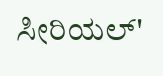ಸೀರಿಯಲ್'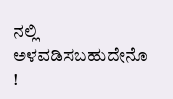ನಲ್ಲಿ
ಅಳವಡಿಸಬಹುದೇನೊ !